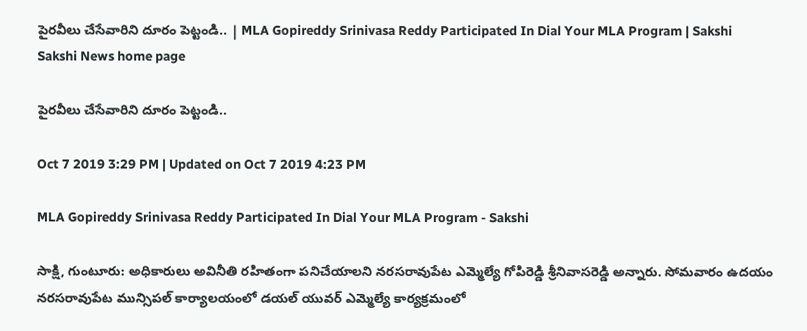పైరవీలు చేసేవారిని దూరం పెట్టండి.. | MLA Gopireddy Srinivasa Reddy Participated In Dial Your MLA Program | Sakshi
Sakshi News home page

పైరవీలు చేసేవారిని దూరం పెట్టండి..

Oct 7 2019 3:29 PM | Updated on Oct 7 2019 4:23 PM

MLA Gopireddy Srinivasa Reddy Participated In Dial Your MLA Program - Sakshi

సాక్షి, గుంటూరు: అధికారులు అవినీతి రహితంగా పనిచేయాలని నరసరావుపేట ఎమ్మెల్యే గోపిరెడ్డి శ్రీనివాసరెడ్డి అన్నారు. సోమవారం ఉదయం నరసరావుపేట మున్సిపల్‌ కార్యాలయంలో డయల్‌ యువర్‌ ఎమ్మెల్యే కార్యక్రమంలో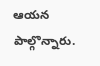ఆయన పాల్గొన్నారు.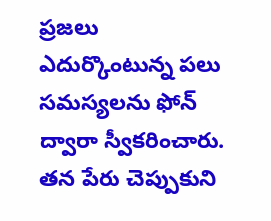ప్రజలు ఎదుర్కొంటున్న పలు సమస్యలను ఫోన్‌ ద్వారా స్వీకరించారు. తన పేరు చెప్పుకుని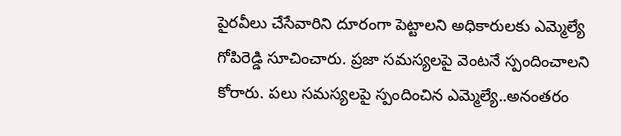పైరవీలు చేసేవారిని దూరంగా పెట్టాలని అధికారులకు ఎమ్మెల్యే గోపిరెడ్డి సూచించారు. ప్రజా సమస్యలపై వెంటనే స్పందించాలని కోరారు. పలు సమస్యలపై స్పందించిన ఎమ్మెల్యే..అనంతరం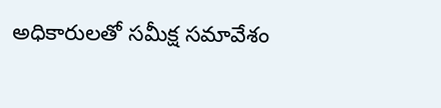అధికారులతో సమీక్ష సమావేశం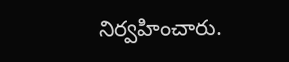నిర్వహించారు.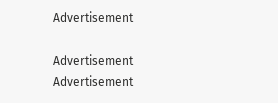Advertisement

Advertisement
Advertisement